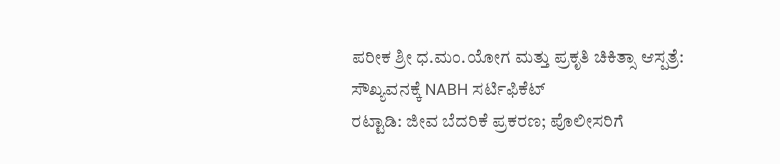ಪರೀಕ ಶ್ರೀ ಧ.ಮಂ.ಯೋಗ ಮತ್ತು ಪ್ರಕೃತಿ ಚಿಕಿತ್ಸಾ ಆಸ್ಪತ್ರೆ: ಸೌಖ್ಯವನಕ್ಕೆ NABH ಸರ್ಟಿಫಿಕೆಟ್
ರಟ್ಟಾಡಿ: ಜೀವ ಬೆದರಿಕೆ ಪ್ರಕರಣ; ಪೊಲೀಸರಿಗೆ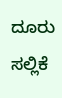ದೂರು ಸಲ್ಲಿಕೆ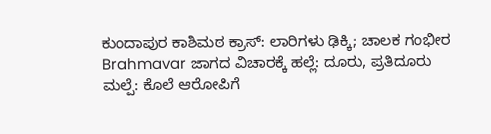ಕುಂದಾಪುರ ಕಾಶಿಮಠ ಕ್ರಾಸ್: ಲಾರಿಗಳು ಢಿಕ್ಕಿ; ಚಾಲಕ ಗಂಭೀರ
Brahmavar ಜಾಗದ ವಿಚಾರಕ್ಕೆ ಹಲ್ಲೆ: ದೂರು, ಪ್ರತಿದೂರು
ಮಲ್ಪೆ: ಕೊಲೆ ಆರೋಪಿಗೆ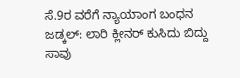ಸೆ.9ರ ವರೆಗೆ ನ್ಯಾಯಾಂಗ ಬಂಧನ
ಜಡ್ಕಲ್: ಲಾರಿ ಕ್ಲೀನರ್ ಕುಸಿದು ಬಿದ್ದು ಸಾವು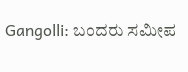Gangolli: ಬಂದರು ಸಮೀಪ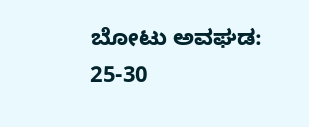ಬೋಟು ಅವಘಡ: 25-30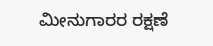ಮೀನುಗಾರರ ರಕ್ಷಣೆ